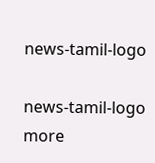news-tamil-logo

news-tamil-logo
more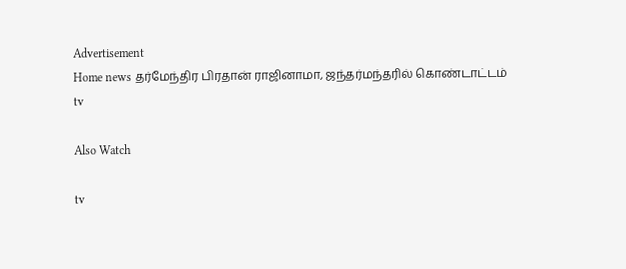Advertisement
Home news தர்மேந்திர பிரதான் ராஜினாமா, ஜந்தர்மந்தரில் கொண்டாட்டம்
tv

Also Watch

tv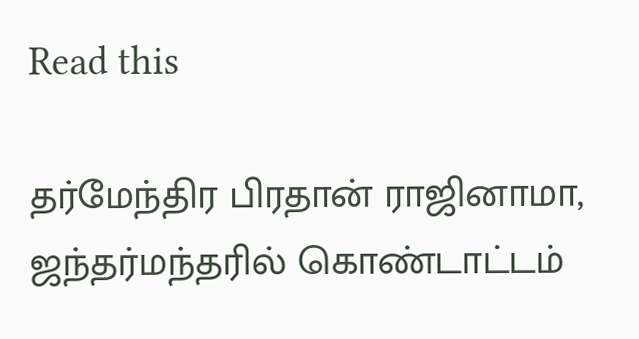Read this

தர்மேந்திர பிரதான் ராஜினாமா, ஜந்தர்மந்தரில் கொண்டாட்டம்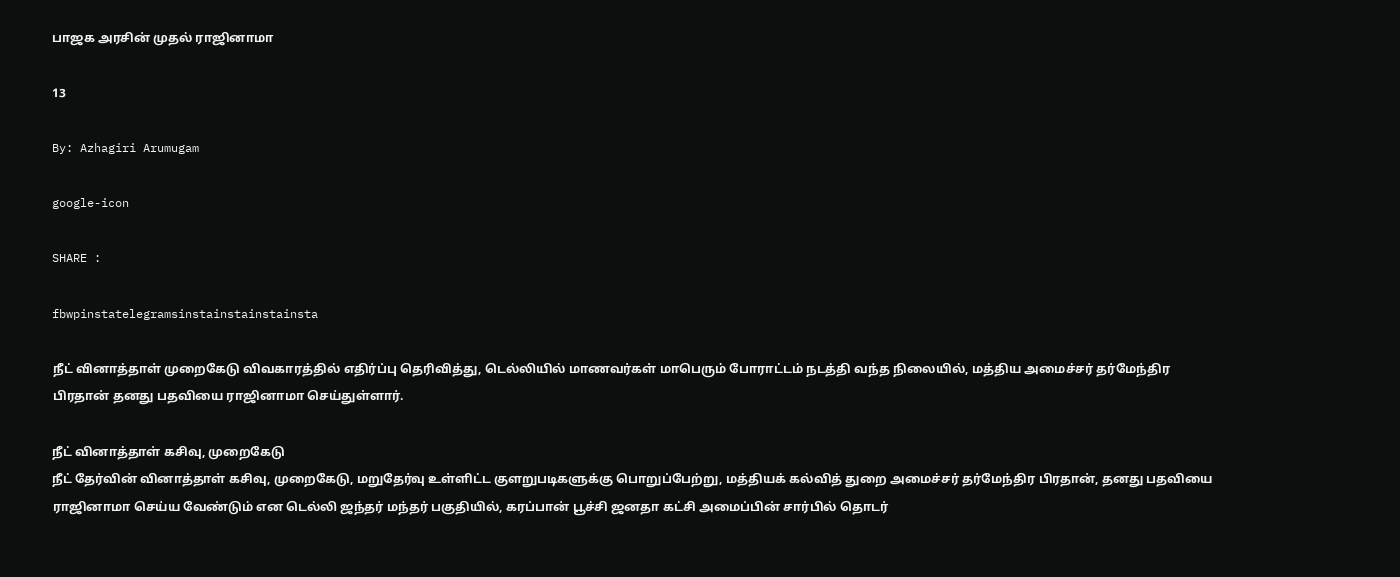பாஜக அரசின் முதல் ராஜினாமா

13

By: Azhagiri Arumugam

google-icon

SHARE :

fbwpinstatelegramsinstainstainstainsta

நீட் வினாத்தாள் முறைகேடு விவகாரத்தில் எதிர்ப்பு தெரிவித்து, டெல்லியில் மாணவர்கள் மாபெரும் போராட்டம் நடத்தி வந்த நிலையில், மத்திய அமைச்சர் தர்மேந்திர பிரதான் தனது பதவியை ராஜினாமா செய்துள்ளார்.

நீட் வினாத்தாள் கசிவு, முறைகேடு
நீட் தேர்வின் வினாத்தாள் கசிவு, முறைகேடு, மறுதேர்வு உள்ளிட்ட குளறுபடிகளுக்கு பொறுப்பேற்று, மத்தியக் கல்வித் துறை அமைச்சர் தர்மேந்திர பிரதான், தனது பதவியை ராஜினாமா செய்ய வேண்டும் என டெல்லி ஜந்தர் மந்தர் பகுதியில், கரப்பான் பூச்சி ஜனதா கட்சி அமைப்பின் சார்பில் தொடர்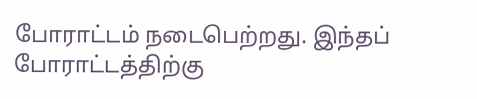போராட்டம் நடைபெற்றது. இந்தப் போராட்டத்திற்கு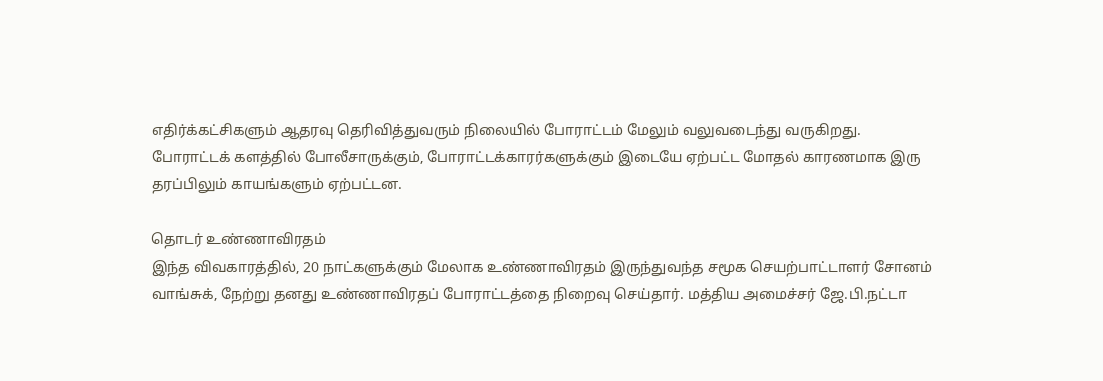எதிர்க்கட்சிகளும் ஆதரவு தெரிவித்துவரும் நிலையில் போராட்டம் மேலும் வலுவடைந்து வருகிறது. போராட்டக் களத்தில் போலீசாருக்கும், போராட்டக்காரர்களுக்கும் இடையே ஏற்பட்ட மோதல் காரணமாக இரு தரப்பிலும் காயங்களும் ஏற்பட்டன.

தொடர் உண்ணாவிரதம்
இந்த விவகாரத்தில், 20 நாட்களுக்கும் மேலாக உண்ணாவிரதம் இருந்துவந்த சமூக செயற்பாட்டாளர் சோனம் வாங்சுக், நேற்று தனது உண்ணாவிரதப் போராட்டத்தை நிறைவு செய்தார். மத்திய அமைச்சர் ஜே.பி.நட்டா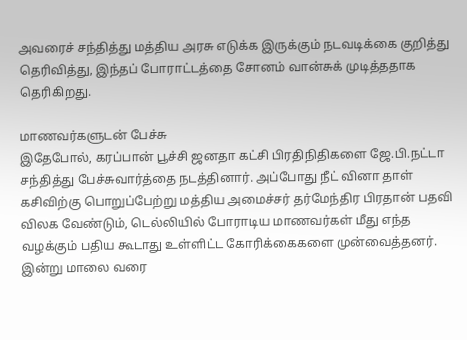அவரைச் சந்தித்து மத்திய அரசு எடுக்க இருக்கும் நடவடிக்கை குறித்து தெரிவித்து, இந்தப் போராட்டத்தை சோனம் வான்சுக் முடித்ததாக தெரிகிறது.

மாணவர்களுடன் பேச்சு
இதேபோல், கரப்பான் பூச்சி ஜனதா கட்சி பிரதிநிதிகளை ஜே.பி.நட்டா சந்தித்து பேச்சுவார்த்தை நடத்தினார். அப்போது நீட் வினா தாள் கசிவிற்கு பொறுப்பேற்று மத்திய அமைச்சர் தர்மேந்திர பிரதான் பதவி விலக வேண்டும், டெல்லியில் போராடிய மாணவர்கள் மீது எந்த வழக்கும் பதிய கூடாது உள்ளிட்ட கோரிக்கைகளை முன்வைத்தனர். இன்று மாலை வரை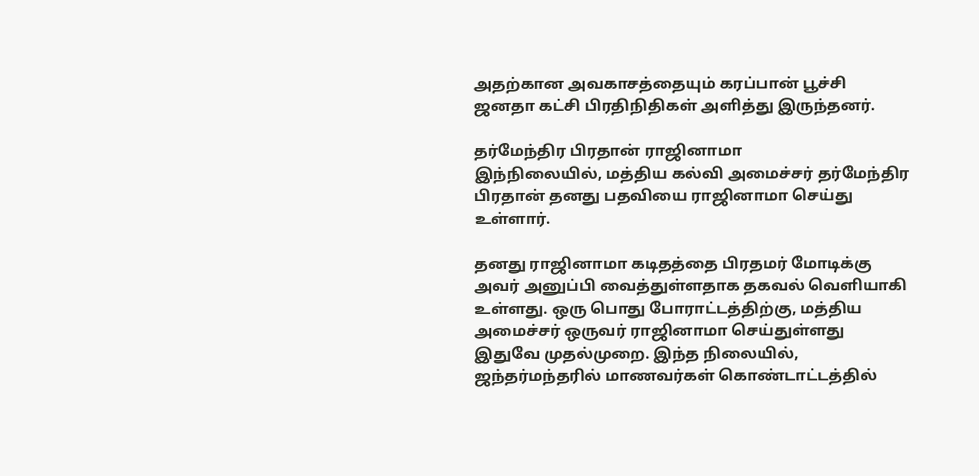அதற்கான அவகாசத்தையும் கரப்பான் பூச்சி ஜனதா கட்சி பிரதிநிதிகள் அளித்து இருந்தனர்.

தர்மேந்திர பிரதான் ராஜினாமா
இந்நிலையில், மத்திய கல்வி அமைச்சர் தர்மேந்திர பிரதான் தனது பதவியை ராஜினாமா செய்து உள்ளார்.

தனது ராஜினாமா கடிதத்தை பிரதமர் மோடிக்கு அவர் அனுப்பி வைத்துள்ளதாக தகவல் வெளியாகி உள்ளது. ஒரு பொது போராட்டத்திற்கு, மத்திய அமைச்சர் ஒருவர் ராஜினாமா செய்துள்ளது இதுவே முதல்முறை. இந்த நிலையில், ஜந்தர்மந்தரில் மாணவர்கள் கொண்டாட்டத்தில்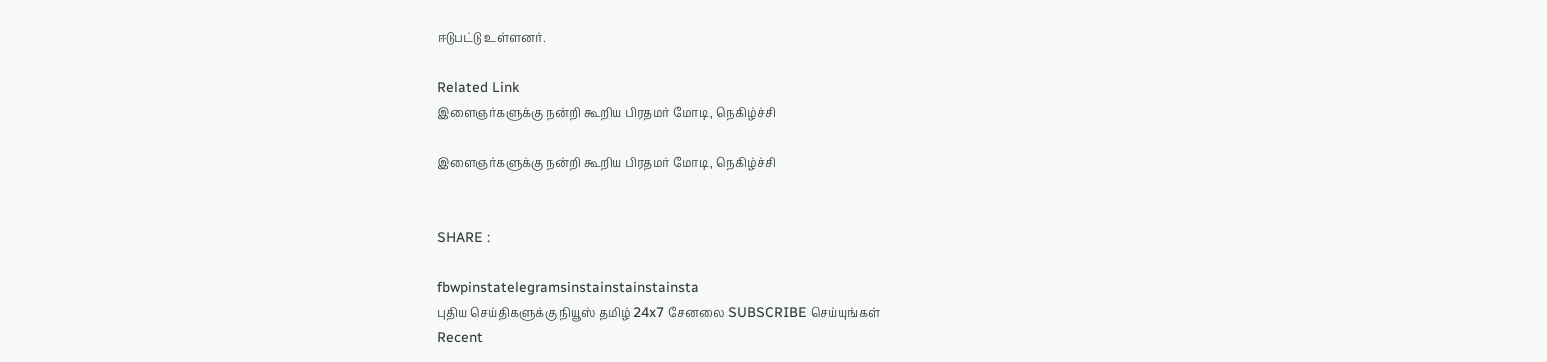ஈடுபட்டு உள்ளனர்.

Related Link
இளைஞர்களுக்கு நன்றி கூறிய பிரதமர் மோடி, நெகிழ்ச்சி

இளைஞர்களுக்கு நன்றி கூறிய பிரதமர் மோடி, நெகிழ்ச்சி


SHARE :

fbwpinstatelegramsinstainstainstainsta
புதிய செய்திகளுக்கு நியூஸ் தமிழ் 24x7 சேனலை SUBSCRIBE செய்யுங்கள்
Recent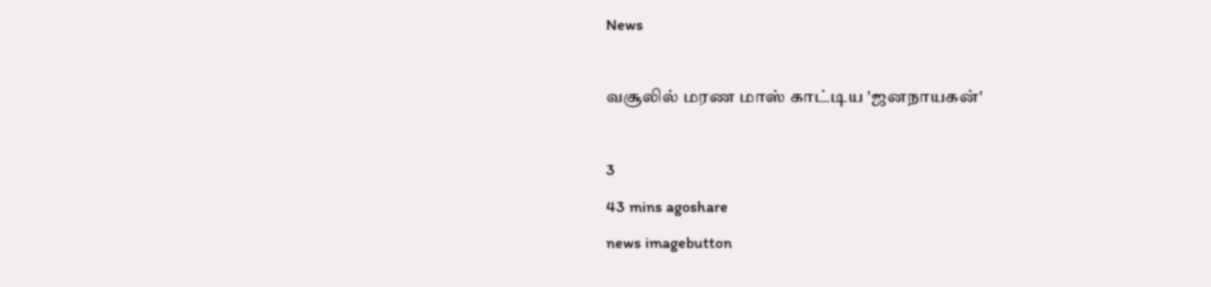News

வசூலில் மரண மாஸ் காட்டிய 'ஜனநாயகன்'

3
43 mins agoshare
news imagebutton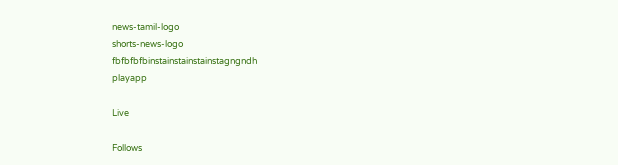news-tamil-logo
shorts-news-logo
fbfbfbfbinstainstainstainstagngndh
playapp

Live

Follows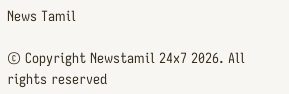News Tamil

© Copyright Newstamil 24x7 2026. All rights reserved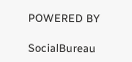POWERED BY

SocialBureau